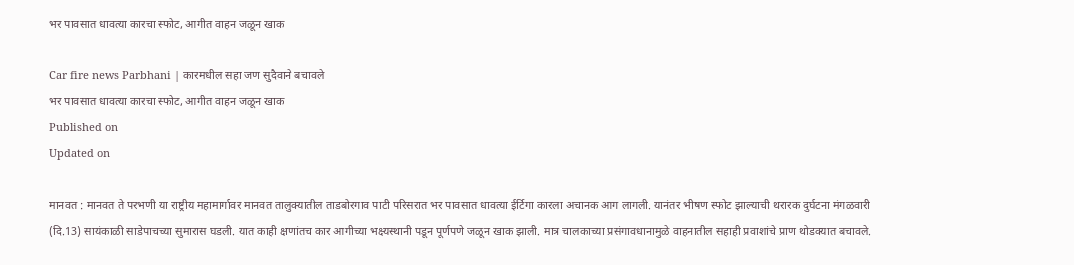भर पावसात धावत्या कारचा स्फोट, आगीत वाहन जळून खाक

Car fire news Parbhani | कारमधील सहा जण सुदैवाने बचावले
भर पावसात धावत्या कारचा स्फोट, आगीत वाहन जळून खाक
Published on
Updated on

मानवत : मानवत ते परभणी या राष्ट्रीय महामार्गावर मानवत तालुक्यातील ताडबोरगाव पाटी परिसरात भर पावसात धावत्या ईर्टिगा कारला अचानक आग लागली. यानंतर भीषण स्फोट झाल्याची थरारक दुर्घटना मंगळवारी (दि.13) सायंकाळी साडेपाचच्या सुमारास घडली. यात काही क्षणांतच कार आगीच्या भक्ष्यस्थानी पडून पूर्णपणे जळून खाक झाली. मात्र चालकाच्या प्रसंगावधानामुळे वाहनातील सहाही प्रवाशांचे प्राण थोडक्यात बचावले.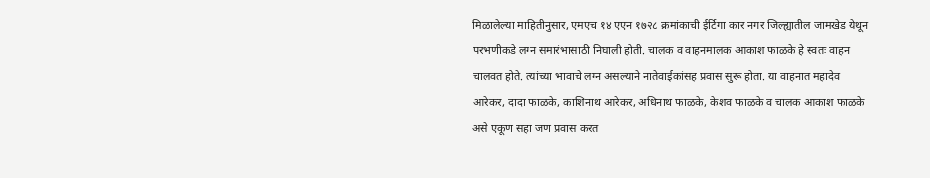मिळालेल्या माहितीनुसार, एमएच १४ एएन १७२८ क्रमांकाची ईर्टिगा कार नगर जिल्ह्यातील जामखेड येथून परभणीकडे लग्न समारंभासाठी निघाली होती. चालक व वाहनमालक आकाश फाळके हे स्वतः वाहन चालवत होते. त्यांच्या भावाचे लग्न असल्याने नातेवाईकांसह प्रवास सुरू होता. या वाहनात महादेव आरेकर, दादा फाळके, काशिनाथ आरेकर, अधिनाथ फाळके, केशव फाळके व चालक आकाश फाळके असे एकूण सहा जण प्रवास करत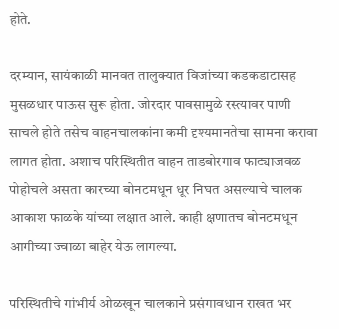होते.

दरम्यान, सायंकाळी मानवत तालुक्यात विजांच्या कडकडाटासह मुसळधार पाऊस सुरू होता. जोरदार पावसामुळे रस्त्यावर पाणी साचले होते तसेच वाहनचालकांना कमी दृश्यमानतेचा सामना करावा लागत होता. अशाच परिस्थितीत वाहन ताडबोरगाव फाट्याजवळ पोहोचले असता कारच्या बोनटमधून धूर निघत असल्याचे चालक आकाश फाळके यांच्या लक्षात आले. काही क्षणातच बोनटमधून आगीच्या ज्वाळा बाहेर येऊ लागल्या.

परिस्थितीचे गांभीर्य ओळखून चालकाने प्रसंगावधान राखत भर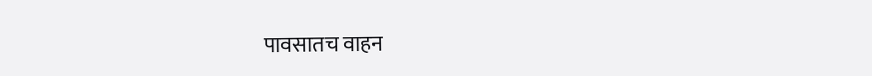पावसातच वाहन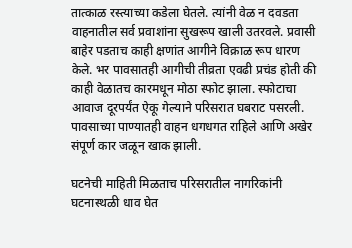तात्काळ रस्त्याच्या कडेला घेतले. त्यांनी वेळ न दवडता वाहनातील सर्व प्रवाशांना सुखरूप खाली उतरवले. प्रवासी बाहेर पडताच काही क्षणांत आगीने विक्राळ रूप धारण केले. भर पावसातही आगीची तीव्रता एवढी प्रचंड होती की काही वेळातच कारमधून मोठा स्फोट झाला. स्फोटाचा आवाज दूरपर्यंत ऐकू गेल्याने परिसरात घबराट पसरली. पावसाच्या पाण्यातही वाहन धगधगत राहिले आणि अखेर संपूर्ण कार जळून खाक झाली.

घटनेची माहिती मिळताच परिसरातील नागरिकांनी घटनास्थळी धाव घेत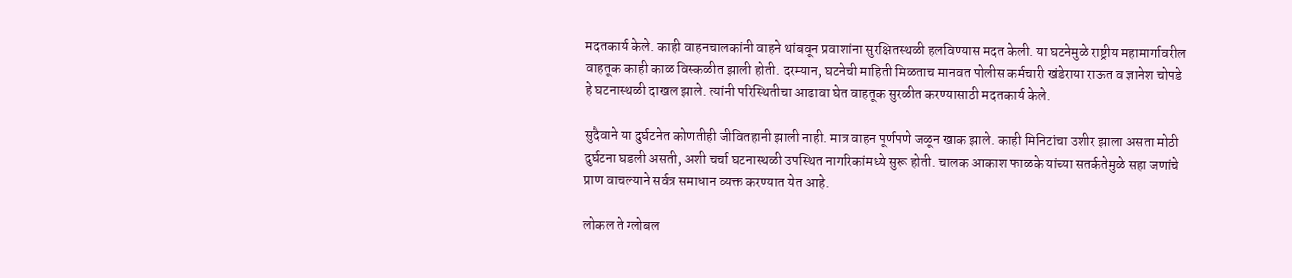मदतकार्य केले. काही वाहनचालकांनी वाहने थांबवून प्रवाशांना सुरक्षितस्थळी हलविण्यास मदत केली. या घटनेमुळे राष्ट्रीय महामार्गावरील वाहतूक काही काळ विस्कळीत झाली होती. दरम्यान, घटनेची माहिती मिळताच मानवत पोलीस कर्मचारी खंडेराया राऊत व ज्ञानेश चोपडे हे घटनास्थळी दाखल झाले. त्यांनी परिस्थितीचा आढावा घेत वाहतूक सुरळीत करण्यासाठी मदतकार्य केले.

सुदैवाने या दुर्घटनेत कोणतीही जीवितहानी झाली नाही. मात्र वाहन पूर्णपणे जळून खाक झाले. काही मिनिटांचा उशीर झाला असता मोठी दुर्घटना घडली असती, अशी चर्चा घटनास्थळी उपस्थित नागरिकांमध्ये सुरू होती. चालक आकाश फाळके यांच्या सतर्कतेमुळे सहा जणांचे प्राण वाचल्याने सर्वत्र समाधान व्यक्त करण्यात येत आहे.

लोकल ते ग्लोबल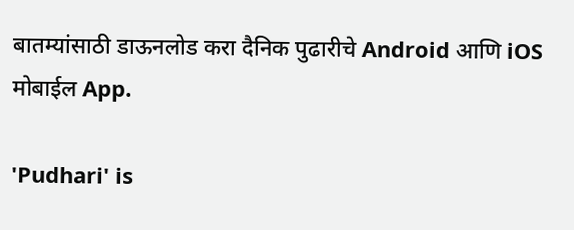बातम्यांसाठी डाऊनलोड करा दैनिक पुढारीचे Android आणि iOS मोबाईल App.

'Pudhari' is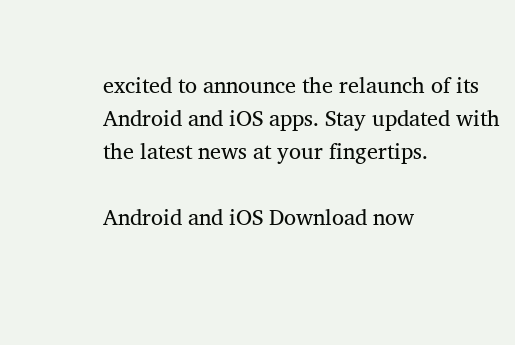excited to announce the relaunch of its Android and iOS apps. Stay updated with the latest news at your fingertips.

Android and iOS Download now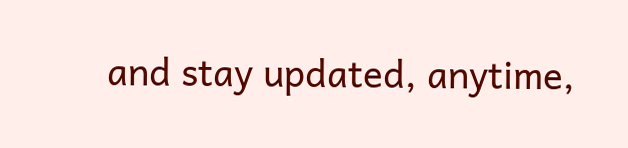and stay updated, anytime,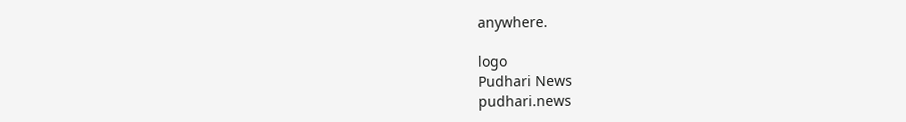anywhere.

logo
Pudhari News
pudhari.news